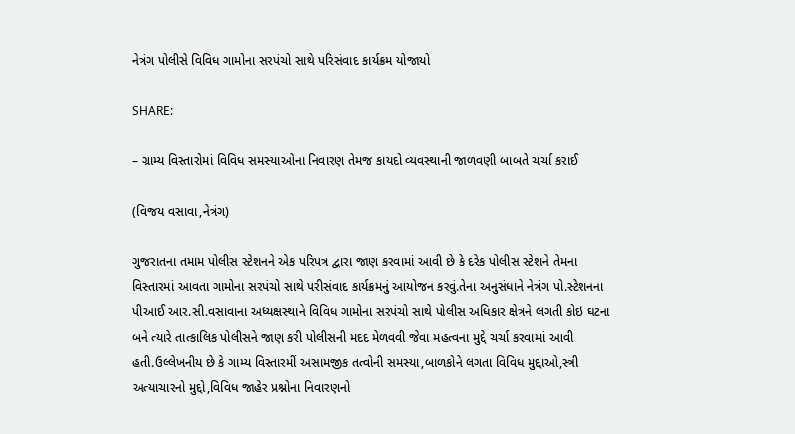નેત્રંગ પોલીસે વિવિધ ગામોના સરપંચો સાથે પરિસંવાદ કાર્યક્રમ યોજાયો

SHARE:

– ગ્રામ્ય વિસ્તારોમાં વિવિધ સમસ્યાઓના નિવારણ તેમજ કાયદો વ્યવસ્થાની જાળવણી બાબતે ચર્ચા કરાઈ

(વિજય વસાવા,નેત્રંગ)

ગુજરાતના તમામ પોલીસ સ્ટેશનને એક પરિપત્ર દ્વારા જાણ કરવામાં આવી છે કે દરેક પોલીસ સ્ટેશને તેમના વિસ્તારમાં આવતા ગામોના સરપંચો સાથે પરીસંવાદ કાર્યક્રમનું આયોજન કરવું.તેના અનુસંધાને નેત્રંગ પો.સ્ટેશનના પીઆઈ આર.સી.વસાવાના અધ્યક્ષસ્થાને વિવિધ ગામોના સરપંચો સાથે પોલીસ અધિકાર ક્ષેત્રને લગતી કોઇ ઘટના બને ત્યારે તાત્કાલિક પોલીસને જાણ કરી પોલીસની મદદ મેળવવી જેવા મહત્વના મુદ્દે ચર્ચા કરવામાં આવી હતી.ઉલ્લેખનીય છે કે ગામ્ય વિસ્તારમીં અસામજીક તત્વોની સમસ્યા,બાળકોને લગતા વિવિધ મુદ્દાઓ,સ્ત્રી અત્યાચારનો મુદ્દો,વિવિધ જાહેર પ્રશ્નોના નિવારણનો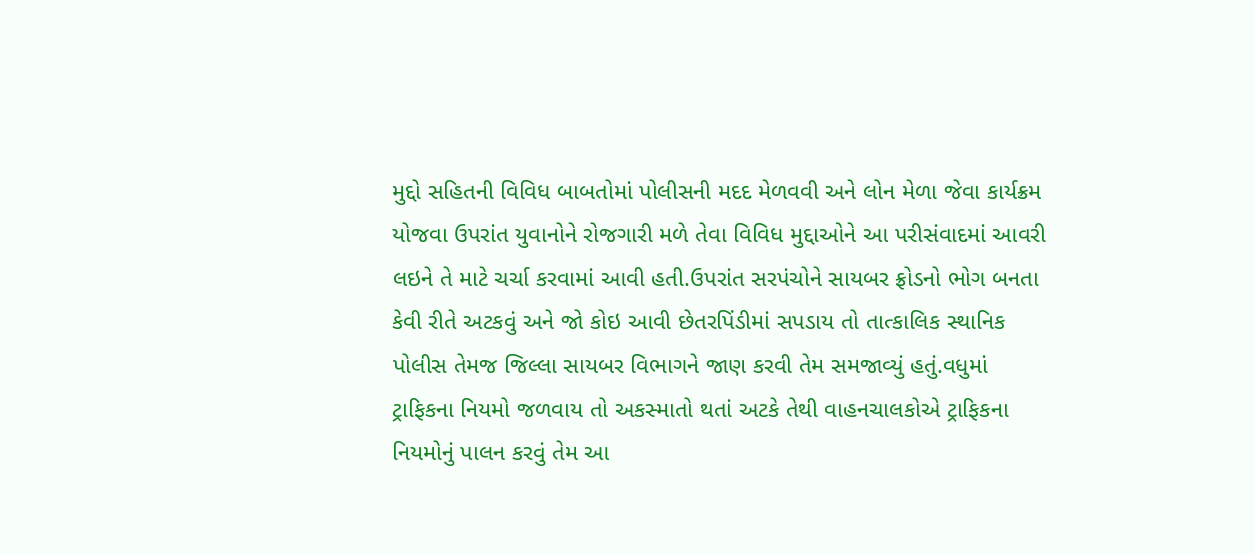મુદ્દો સહિતની વિવિધ બાબતોમાં પોલીસની મદદ મેળવવી અને લોન મેળા જેવા કાર્યક્રમ યોજવા ઉપરાંત યુવાનોને રોજગારી મળે તેવા વિવિધ મુદ્દાઓને આ પરીસંવાદમાં આવરી લઇને તે માટે ચર્ચા કરવામાં આવી હતી.ઉપરાંત સરપંચોને સાયબર ફ્રોડનો ભોગ બનતા કેવી રીતે અટકવું અને જો કોઇ આવી છેતરપિંડીમાં સપડાય તો તાત્કાલિક સ્થાનિક પોલીસ તેમજ જિલ્લા સાયબર વિભાગને જાણ કરવી તેમ સમજાવ્યું હતું.વધુમાં ટ્રાફિકના નિયમો જળવાય તો અકસ્માતો થતાં અટકે તેથી વાહનચાલકોએ ટ્રાફિકના નિયમોનું પાલન કરવું તેમ આ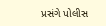પ્રસંગે પોલીસ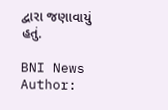દ્વારા જણાવાયું હતું.

BNI News
Author: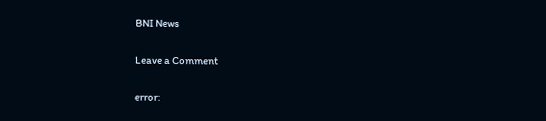BNI News

Leave a Comment

error: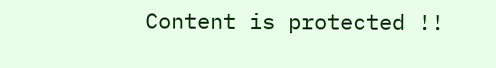Content is protected !!